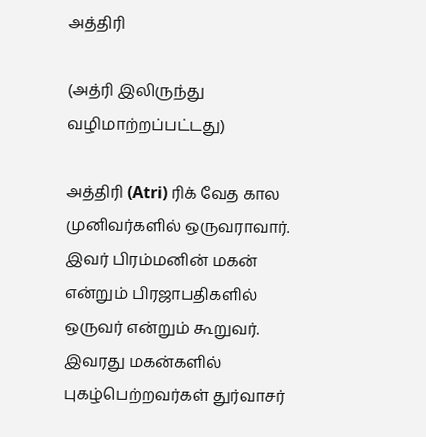அத்திரி

(அத்ரி இலிருந்து வழிமாற்றப்பட்டது)

அத்திரி (Atri) ரிக் வேத கால முனிவர்களில் ஒருவராவார். இவர் பிரம்மனின் மகன் என்றும் பிரஜாபதிகளில் ஒருவர் என்றும் கூறுவர். இவரது மகன்களில் புகழ்பெற்றவர்கள் துர்வாசர்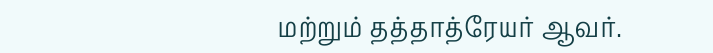மற்றும் தத்தாத்ரேயர் ஆவர்.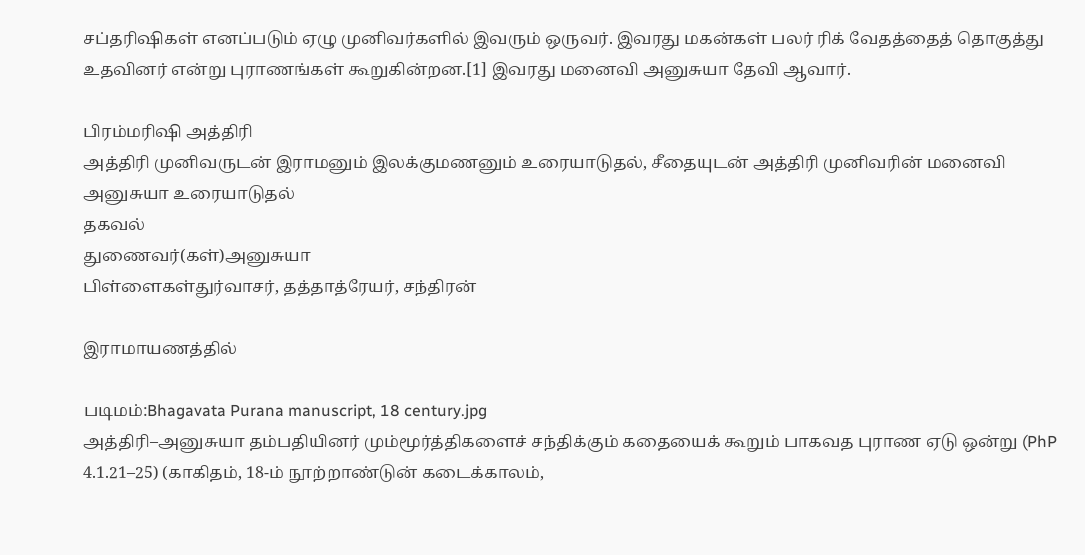சப்தரிஷிகள் எனப்படும் ஏழு முனிவர்களில் இவரும் ஒருவர். இவரது மகன்கள் பலர் ரிக் வேதத்தைத் தொகுத்து உதவினர் என்று புராணங்கள் கூறுகின்றன.[1] இவரது மனைவி அனுசுயா தேவி ஆவார்.

பிரம்மரிஷி அத்திரி
அத்திரி முனிவருடன் இராமனும் இலக்குமணனும் உரையாடுதல், சீதையுடன் அத்திரி முனிவரின் மனைவி அனுசுயா உரையாடுதல்
தகவல்
துணைவர்(கள்)அனுசுயா
பிள்ளைகள்துர்வாசர், தத்தாத்ரேயர், சந்திரன்

இராமாயணத்தில்

படிமம்:Bhagavata Purana manuscript, 18 century.jpg
அத்திரி–அனுசுயா தம்பதியினர் மும்மூர்த்திகளைச் சந்திக்கும் கதையைக் கூறும் பாகவத புராண ஏடு ஒன்று (PhP 4.1.21–25) (காகிதம், 18-ம் நூற்றாண்டுன் கடைக்காலம்,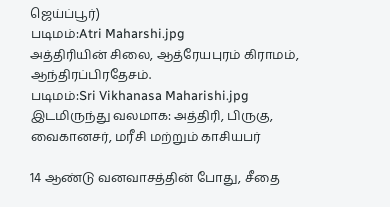ஜெய்ப்பூர்)
படிமம்:Atri Maharshi.jpg
அத்திரியின் சிலை, ஆத்ரேயபுரம் கிராமம், ஆந்திரப்பிரதேசம்.
படிமம்:Sri Vikhanasa Maharishi.jpg
இடமிருந்து வலமாக: அத்திரி, பிருகு, வைகானசர், மரீசி மற்றும் காசியபர்

14 ஆண்டு வனவாசத்தின் போது, சீதை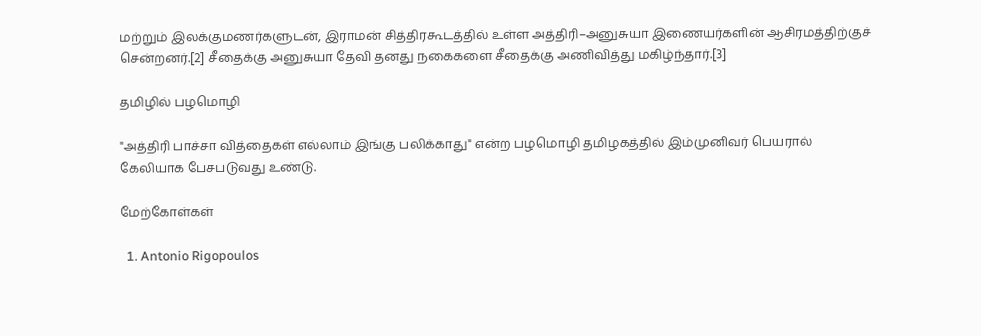மற்றும் இலக்குமணர்களுடன், இராமன் சித்திரகூடத்தில் உள்ள அத்திரி–அனுசுயா இணையர்களின் ஆசிரமத்திற்குச் சென்றனர்.[2] சீதைக்கு அனுசுயா தேவி தனது நகைகளை சீதைக்கு அணிவித்து மகிழ்ந்தார்.[3]

தமிழில் பழமொழி

"அத்திரி பாச்சா வித்தைகள் எல்லாம் இங்கு பலிக்காது" என்ற பழமொழி தமிழகத்தில் இம்முனிவர் பெயரால் கேலியாக பேசபடுவது உண்டு.

மேற்கோள்கள்

  1. Antonio Rigopoulos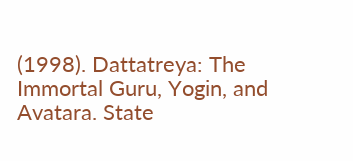(1998). Dattatreya: The Immortal Guru, Yogin, and Avatara. State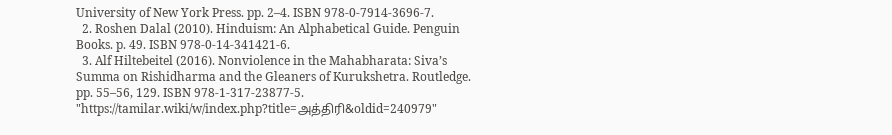University of New York Press. pp. 2–4. ISBN 978-0-7914-3696-7.
  2. Roshen Dalal (2010). Hinduism: An Alphabetical Guide. Penguin Books. p. 49. ISBN 978-0-14-341421-6.
  3. Alf Hiltebeitel (2016). Nonviolence in the Mahabharata: Siva’s Summa on Rishidharma and the Gleaners of Kurukshetra. Routledge. pp. 55–56, 129. ISBN 978-1-317-23877-5.
"https://tamilar.wiki/w/index.php?title=அத்திரி&oldid=240979"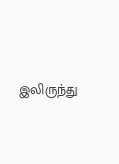இலிருந்து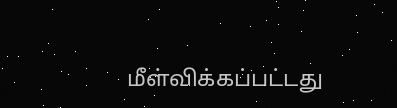மீள்விக்கப்பட்டது